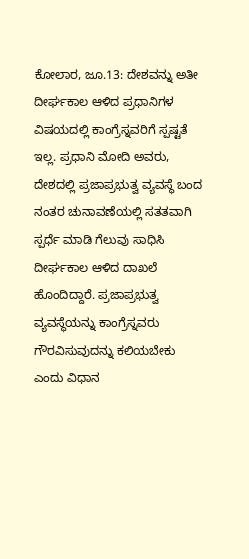ಕೋಲಾರ, ಜೂ.13: ದೇಶವನ್ನು ಅತೀ ದೀರ್ಘಕಾಲ ಆಳಿದ ಪ್ರಧಾನಿಗಳ ವಿಷಯದಲ್ಲಿ ಕಾಂಗ್ರೆಸ್ನವರಿಗೆ ಸ್ಪಷ್ಟತೆ ಇಲ್ಲ. ಪ್ರಧಾನಿ ಮೋದಿ ಅವರು, ದೇಶದಲ್ಲಿ ಪ್ರಜಾಪ್ರಭುತ್ವ ವ್ಯವಸ್ಥೆ ಬಂದ ನಂತರ ಚುನಾವಣೆಯಲ್ಲಿ ಸತತವಾಗಿ ಸ್ಪರ್ಧೆ ಮಾಡಿ ಗೆಲುವು ಸಾಧಿಸಿ ದೀರ್ಘಕಾಲ ಆಳಿದ ದಾಖಲೆ ಹೊಂದಿದ್ದಾರೆ. ಪ್ರಜಾಪ್ರಭುತ್ವ ವ್ಯವಸ್ಥೆಯನ್ನು ಕಾಂಗ್ರೆಸ್ನವರು ಗೌರವಿಸುವುದನ್ನು ಕಲಿಯಬೇಕು ಎಂದು ವಿಧಾನ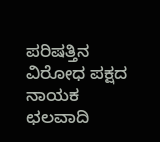ಪರಿಷತ್ತಿನ ವಿರೋಧ ಪಕ್ಷದ ನಾಯಕ ಛಲವಾದಿ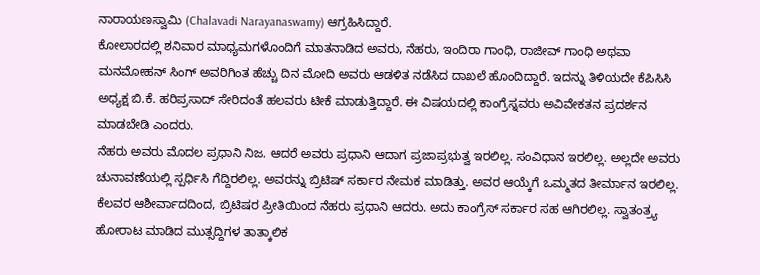ನಾರಾಯಣಸ್ವಾಮಿ (Chalavadi Narayanaswamy) ಆಗ್ರಹಿಸಿದ್ದಾರೆ.
ಕೋಲಾರದಲ್ಲಿ ಶನಿವಾರ ಮಾಧ್ಯಮಗಳೊಂದಿಗೆ ಮಾತನಾಡಿದ ಅವರು, ನೆಹರು, ಇಂದಿರಾ ಗಾಂಧಿ, ರಾಜೀವ್ ಗಾಂಧಿ ಅಥವಾ ಮನಮೋಹನ್ ಸಿಂಗ್ ಅವರಿಗಿಂತ ಹೆಚ್ಚು ದಿನ ಮೋದಿ ಅವರು ಆಡಳಿತ ನಡೆಸಿದ ದಾಖಲೆ ಹೊಂದಿದ್ದಾರೆ. ಇದನ್ನು ತಿಳಿಯದೇ ಕೆಪಿಸಿಸಿ ಅಧ್ಯಕ್ಷ ಬಿ.ಕೆ. ಹರಿಪ್ರಸಾದ್ ಸೇರಿದಂತೆ ಹಲವರು ಟೀಕೆ ಮಾಡುತ್ತಿದ್ದಾರೆ. ಈ ವಿಷಯದಲ್ಲಿ ಕಾಂಗ್ರೆಸ್ನವರು ಅವಿವೇಕತನ ಪ್ರದರ್ಶನ ಮಾಡಬೇಡಿ ಎಂದರು.
ನೆಹರು ಅವರು ಮೊದಲ ಪ್ರಧಾನಿ ನಿಜ. ಆದರೆ ಅವರು ಪ್ರಧಾನಿ ಆದಾಗ ಪ್ರಜಾಪ್ರಭುತ್ವ ಇರಲಿಲ್ಲ. ಸಂವಿಧಾನ ಇರಲಿಲ್ಲ. ಅಲ್ಲದೇ ಅವರು ಚುನಾವಣೆಯಲ್ಲಿ ಸ್ಪರ್ಧಿಸಿ ಗೆದ್ದಿರಲಿಲ್ಲ. ಅವರನ್ನು ಬ್ರಿಟಿಷ್ ಸರ್ಕಾರ ನೇಮಕ ಮಾಡಿತ್ತು. ಅವರ ಆಯ್ಕೆಗೆ ಒಮ್ಮತದ ತೀರ್ಮಾನ ಇರಲಿಲ್ಲ. ಕೆಲವರ ಆಶೀರ್ವಾದದಿಂದ, ಬ್ರಿಟಿಷರ ಪ್ರೀತಿಯಿಂದ ನೆಹರು ಪ್ರಧಾನಿ ಆದರು. ಅದು ಕಾಂಗ್ರೆಸ್ ಸರ್ಕಾರ ಸಹ ಆಗಿರಲಿಲ್ಲ. ಸ್ವಾತಂತ್ರ್ಯ ಹೋರಾಟ ಮಾಡಿದ ಮುತ್ಸದ್ದಿಗಳ ತಾತ್ಕಾಲಿಕ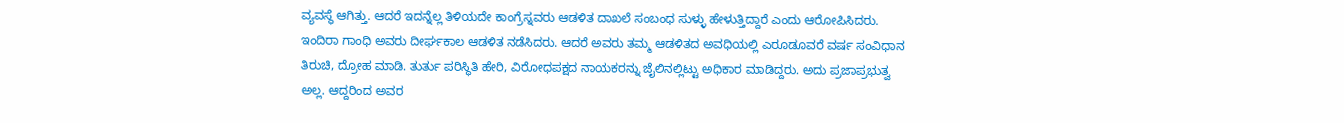ವ್ಯವಸ್ಥೆ ಆಗಿತ್ತು. ಆದರೆ ಇದನ್ನೆಲ್ಲ ತಿಳಿಯದೇ ಕಾಂಗ್ರೆಸ್ನವರು ಆಡಳಿತ ದಾಖಲೆ ಸಂಬಂಧ ಸುಳ್ಳು ಹೇಳುತ್ತಿದ್ದಾರೆ ಎಂದು ಆರೋಪಿಸಿದರು.
ಇಂದಿರಾ ಗಾಂಧಿ ಅವರು ದೀರ್ಘಕಾಲ ಆಡಳಿತ ನಡೆಸಿದರು. ಆದರೆ ಅವರು ತಮ್ಮ ಆಡಳಿತದ ಅವಧಿಯಲ್ಲಿ ಎರೂಡೂವರೆ ವರ್ಷ ಸಂವಿಧಾನ ತಿರುಚಿ, ದ್ರೋಹ ಮಾಡಿ. ತುರ್ತು ಪರಿಸ್ಥಿತಿ ಹೇರಿ, ವಿರೋಧಪಕ್ಷದ ನಾಯಕರನ್ನು ಜೈಲಿನಲ್ಲಿಟ್ಟು ಅಧಿಕಾರ ಮಾಡಿದ್ದರು. ಅದು ಪ್ರಜಾಪ್ರಭುತ್ವ ಅಲ್ಲ. ಆದ್ದರಿಂದ ಅವರ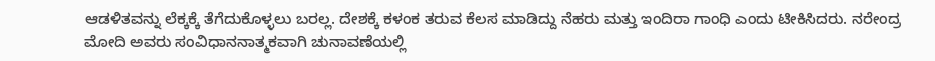ಆಡಳಿತವನ್ನು ಲೆಕ್ಕಕ್ಕೆ ತೆಗೆದುಕೊಳ್ಳಲು ಬರಲ್ಲ. ದೇಶಕ್ಕೆ ಕಳಂಕ ತರುವ ಕೆಲಸ ಮಾಡಿದ್ದು ನೆಹರು ಮತ್ತು ಇಂದಿರಾ ಗಾಂಧಿ ಎಂದು ಟೀಕಿಸಿದರು. ನರೇಂದ್ರ ಮೋದಿ ಅವರು ಸಂವಿಧಾನನಾತ್ಮಕವಾಗಿ ಚುನಾವಣೆಯಲ್ಲಿ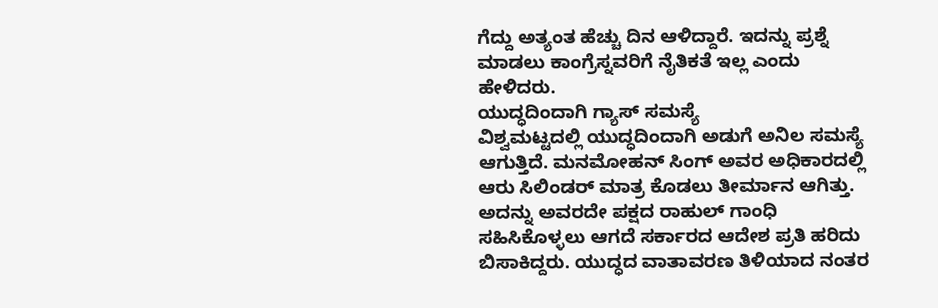ಗೆದ್ದು ಅತ್ಯಂತ ಹೆಚ್ಚು ದಿನ ಆಳಿದ್ದಾರೆ. ಇದನ್ನು ಪ್ರಶ್ನೆ ಮಾಡಲು ಕಾಂಗ್ರೆಸ್ನವರಿಗೆ ನೈತಿಕತೆ ಇಲ್ಲ ಎಂದು ಹೇಳಿದರು.
ಯುದ್ಧದಿಂದಾಗಿ ಗ್ಯಾಸ್ ಸಮಸ್ಯೆ
ವಿಶ್ವಮಟ್ಟದಲ್ಲಿ ಯುದ್ಧದಿಂದಾಗಿ ಅಡುಗೆ ಅನಿಲ ಸಮಸ್ಯೆ ಆಗುತ್ತಿದೆ. ಮನಮೋಹನ್ ಸಿಂಗ್ ಅವರ ಅಧಿಕಾರದಲ್ಲಿ ಆರು ಸಿಲಿಂಡರ್ ಮಾತ್ರ ಕೊಡಲು ತೀರ್ಮಾನ ಆಗಿತ್ತು. ಅದನ್ನು ಅವರದೇ ಪಕ್ಷದ ರಾಹುಲ್ ಗಾಂಧಿ ಸಹಿಸಿಕೊಳ್ಳಲು ಆಗದೆ ಸರ್ಕಾರದ ಆದೇಶ ಪ್ರತಿ ಹರಿದು ಬಿಸಾಕಿದ್ದರು. ಯುದ್ಧದ ವಾತಾವರಣ ತಿಳಿಯಾದ ನಂತರ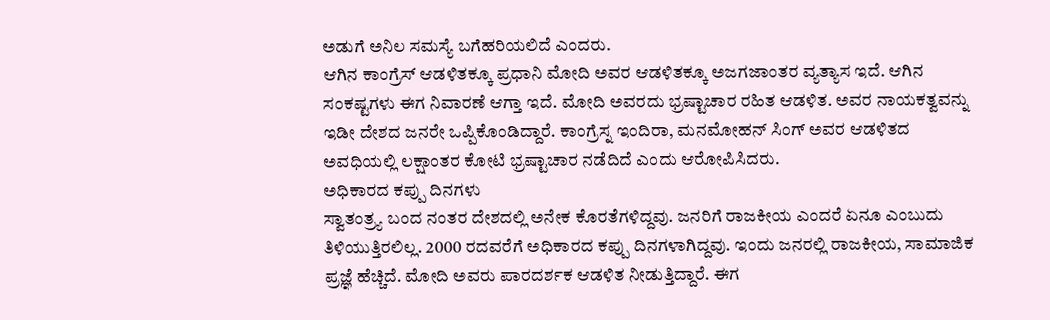ಅಡುಗೆ ಅನಿಲ ಸಮಸ್ಯೆ ಬಗೆಹರಿಯಲಿದೆ ಎಂದರು.
ಆಗಿನ ಕಾಂಗ್ರೆಸ್ ಆಡಳಿತಕ್ಕೂ ಪ್ರಧಾನಿ ಮೋದಿ ಅವರ ಆಡಳಿತಕ್ಕೂ ಅಜಗಜಾಂತರ ವ್ಯತ್ಯಾಸ ಇದೆ. ಆಗಿನ ಸಂಕಷ್ಟಗಳು ಈಗ ನಿವಾರಣೆ ಆಗ್ತಾ ಇದೆ. ಮೋದಿ ಅವರದು ಭ್ರಷ್ಟಾಚಾರ ರಹಿತ ಆಡಳಿತ. ಅವರ ನಾಯಕತ್ವವನ್ನು ಇಡೀ ದೇಶದ ಜನರೇ ಒಪ್ಪಿಕೊಂಡಿದ್ದಾರೆ. ಕಾಂಗ್ರೆಸ್ನ ಇಂದಿರಾ, ಮನಮೋಹನ್ ಸಿಂಗ್ ಅವರ ಆಡಳಿತದ ಅವಧಿಯಲ್ಲಿ ಲಕ್ಷಾಂತರ ಕೋಟಿ ಭ್ರಷ್ಟಾಚಾರ ನಡೆದಿದೆ ಎಂದು ಆರೋಪಿಸಿದರು.
ಅಧಿಕಾರದ ಕಪ್ಪು ದಿನಗಳು
ಸ್ವಾತಂತ್ರ್ಯ ಬಂದ ನಂತರ ದೇಶದಲ್ಲಿ ಅನೇಕ ಕೊರತೆಗಳಿದ್ದವು. ಜನರಿಗೆ ರಾಜಕೀಯ ಎಂದರೆ ಏನೂ ಎಂಬುದು ತಿಳಿಯುತ್ತಿರಲಿಲ್ಲ. 2000 ರದವರೆಗೆ ಅಧಿಕಾರದ ಕಪ್ಪು ದಿನಗಳಾಗಿದ್ದವು. ಇಂದು ಜನರಲ್ಲಿ ರಾಜಕೀಯ, ಸಾಮಾಜಿಕ ಪ್ರಜ್ಞೆ ಹೆಚ್ಚಿದೆ. ಮೋದಿ ಅವರು ಪಾರದರ್ಶಕ ಆಡಳಿತ ನೀಡುತ್ತಿದ್ದಾರೆ. ಈಗ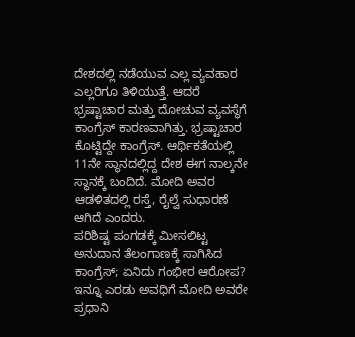ದೇಶದಲ್ಲಿ ನಡೆಯುವ ಎಲ್ಲ ವ್ಯವಹಾರ ಎಲ್ಲರಿಗೂ ತಿಳಿಯುತ್ತೆ. ಆದರೆ ಭ್ರಷ್ಟಾಚಾರ ಮತ್ತು ದೋಚುವ ವ್ಯವಸ್ಥೆಗೆ ಕಾಂಗ್ರೆಸ್ ಕಾರಣವಾಗಿತ್ತು. ಭ್ರಷ್ಟಾಚಾರ ಕೊಟ್ಟಿದ್ದೇ ಕಾಂಗ್ರೆಸ್. ಆರ್ಥಿಕತೆಯಲ್ಲಿ 11ನೇ ಸ್ಥಾನದಲ್ಲಿದ್ದ ದೇಶ ಈಗ ನಾಲ್ಕನೇ ಸ್ಥಾನಕ್ಕೆ ಬಂದಿದೆ. ಮೋದಿ ಅವರ ಆಡಳಿತದಲ್ಲಿ ರಸ್ತೆ, ರೈಲ್ವೆ ಸುಧಾರಣೆ ಆಗಿದೆ ಎಂದರು.
ಪರಿಶಿಷ್ಟ ಪಂಗಡಕ್ಕೆ ಮೀಸಲಿಟ್ಟ ಅನುದಾನ ತೆಲಂಗಾಣಕ್ಕೆ ಸಾಗಿಸಿದ ಕಾಂಗ್ರೆಸ್; ಏನಿದು ಗಂಭೀರ ಆರೋಪ?
ಇನ್ನೂ ಎರಡು ಅವಧಿಗೆ ಮೋದಿ ಅವರೇ ಪ್ರಧಾನಿ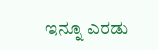ಇನ್ನೂ ಎರಡು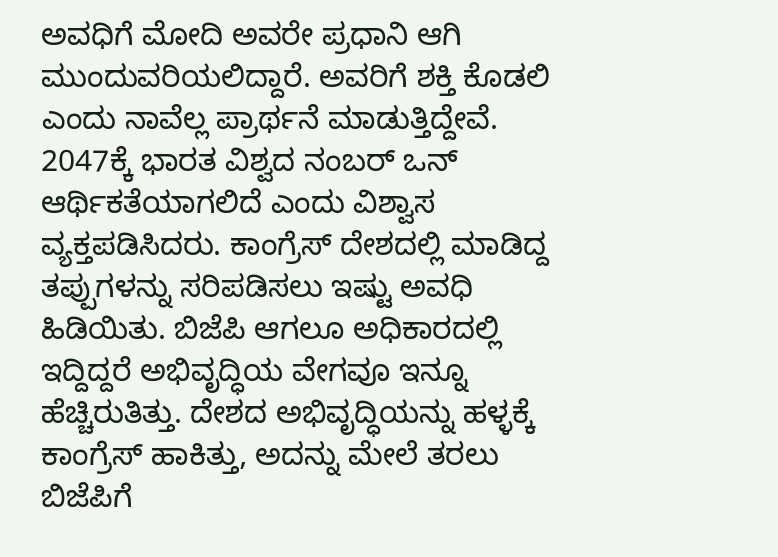ಅವಧಿಗೆ ಮೋದಿ ಅವರೇ ಪ್ರಧಾನಿ ಆಗಿ ಮುಂದುವರಿಯಲಿದ್ದಾರೆ. ಅವರಿಗೆ ಶಕ್ತಿ ಕೊಡಲಿ ಎಂದು ನಾವೆಲ್ಲ ಪ್ರಾರ್ಥನೆ ಮಾಡುತ್ತಿದ್ದೇವೆ. 2047ಕ್ಕೆ ಭಾರತ ವಿಶ್ವದ ನಂಬರ್ ಒನ್ ಆರ್ಥಿಕತೆಯಾಗಲಿದೆ ಎಂದು ವಿಶ್ವಾಸ ವ್ಯಕ್ತಪಡಿಸಿದರು. ಕಾಂಗ್ರೆಸ್ ದೇಶದಲ್ಲಿ ಮಾಡಿದ್ದ ತಪ್ಪುಗಳನ್ನು ಸರಿಪಡಿಸಲು ಇಷ್ಟು ಅವಧಿ ಹಿಡಿಯಿತು. ಬಿಜೆಪಿ ಆಗಲೂ ಅಧಿಕಾರದಲ್ಲಿ ಇದ್ದಿದ್ದರೆ ಅಭಿವೃದ್ಧಿಯ ವೇಗವೂ ಇನ್ನೂ ಹೆಚ್ಚಿರುತಿತ್ತು. ದೇಶದ ಅಭಿವೃದ್ಧಿಯನ್ನು ಹಳ್ಳಕ್ಕೆ ಕಾಂಗ್ರೆಸ್ ಹಾಕಿತ್ತು, ಅದನ್ನು ಮೇಲೆ ತರಲು ಬಿಜೆಪಿಗೆ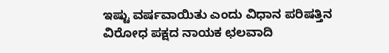ಇಷ್ಟು ವರ್ಷವಾಯಿತು ಎಂದು ವಿಧಾನ ಪರಿಷತ್ತಿನ ವಿರೋಧ ಪಕ್ಷದ ನಾಯಕ ಛಲವಾದಿ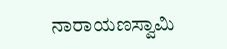ನಾರಾಯಣಸ್ವಾಮಿ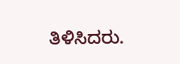ತಿಳಿಸಿದರು.